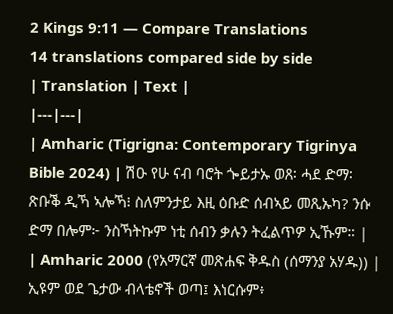2 Kings 9:11 — Compare Translations
14 translations compared side by side
| Translation | Text |
|---|---|
| Amharic (Tigrigna: Contemporary Tigrinya Bible 2024) | ሽዑ የሁ ናብ ባሮት ጐይታኡ ወጸ፡ ሓደ ድማ፡ ጽቡቕ ዲኻ ኣሎኻ፧ ስለምንታይ እዚ ዕቡድ ሰብኣይ መጺኡካ? ንሱ ድማ በሎም፦ ንስኻትኩም ነቲ ሰብን ቃሉን ትፈልጥዎ ኢኹም። |
| Amharic 2000 (የአማርኛ መጽሐፍ ቅዱስ (ሰማንያ አሃዱ)) | ኢዩም ወደ ጌታው ብላቴኖች ወጣ፤ እነርሱም፥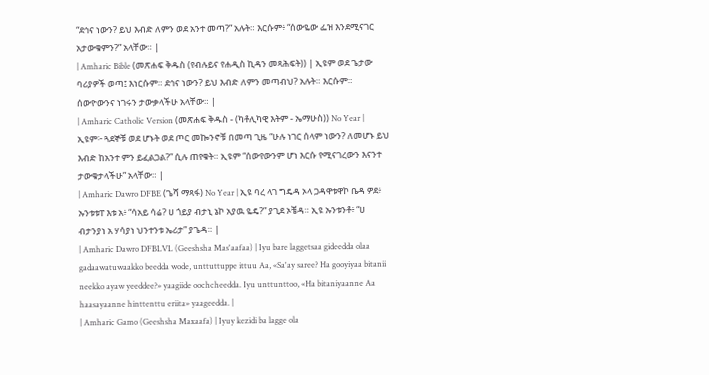“ደኅና ነውን? ይህ እብድ ለምን ወደ አንተ መጣ?” አሉት። እርሱም፥ “ሰውዬው ፌዝ እንደሚናገር አታውቁምን?” አላቸው። |
| Amharic Bible (መጽሐፍ ቅዱስ (የብሉይና የሐዲስ ኪዳን መጻሕፍት)) | ኢዩም ወደ ጌታው ባሪያዎች ወጣ፤ እነርሱም። ደኅና ነውን? ይህ እብድ ለምን መጣብህ? አሉት። እርሱም። ሰውዮውንና ነገሩን ታውቃላችሁ አላቸው። |
| Amharic Catholic Version (መጽሐፍ ቅዱስ - (ካቶሊካዊ እትም - ኤማሁስ)) No Year | ኢዩም፦ ጓደኞቹ ወደ ሆኑት ወደ ጦር መኰንኖቹ በመጣ ጊዜ “ሁሉ ነገር ሰላም ነውን? ለመሆኑ ይህ እብድ ከአንተ ምን ይፈልጋል?” ሲሉ ጠየቁት። ኢዩም “ሰውየውንም ሆነ እርሱ የሚናገረውን እናንተ ታውቁታላችሁ” አላቸው። |
| Amharic Dawro DFBE (ጌሻ ማጻፋ) No Year | ኢዩ ባረ ላገ ግዴዳ ኦላ ጋዳዋቱዋኮ ቤዳ ዎደ፥ ኡንቱቱፐ እቱ አ፥ “ሳአይ ሳሬ? ሀ ጎይያ ብታኒ ኔኮ አያዉ ዬዴ?” ያጊደ ኦቼዳ። ኢዩ ኡንቱንቶ፥ “ሀ ብታንያነ አ ሃሳያነ ህንተንቱ ኤሪታ” ያጌዳ። |
| Amharic Dawro DFBLVL (Geeshsha Mas'aafaa) | Iyu bare laggetsaa gideedda olaa gadaawatuwaakko beedda wode, unttuttuppe ittuu Aa, «Sa'ay saree? Ha gooyiyaa bitanii neekko ayaw yeeddee?» yaagiide oochcheedda. Iyu unttunttoo, «Ha bitaniyaanne Aa haasayaanne hinttenttu eriita» yaageedda. |
| Amharic Gamo (Geeshsha Maxaafa) | Iyuy kezidi ba lagge ola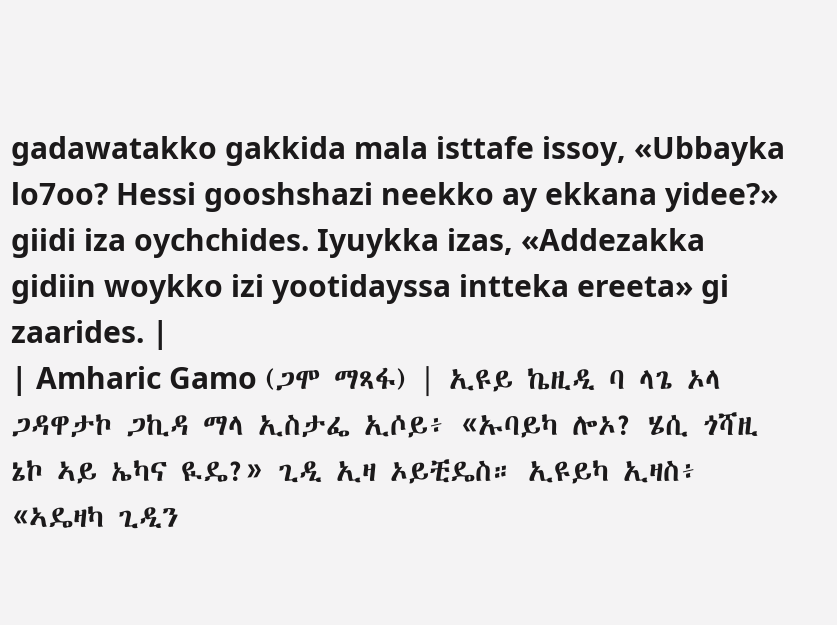gadawatakko gakkida mala isttafe issoy, «Ubbayka lo7oo? Hessi gooshshazi neekko ay ekkana yidee?» giidi iza oychchides. Iyuykka izas, «Addezakka gidiin woykko izi yootidayssa intteka ereeta» gi zaarides. |
| Amharic Gamo (ጋሞ ማጻፋ) | ኢዩይ ኬዚዲ ባ ላጌ ኦላ ጋዳዋታኮ ጋኪዳ ማላ ኢስታፌ ኢሶይ፥ «ኡባይካ ሎኦ? ሄሲ ጎሻዚ ኔኮ ኣይ ኤካና ዪዴ?» ጊዲ ኢዛ ኦይቺዴስ። ኢዩይካ ኢዛስ፥ «ኣዴዛካ ጊዲን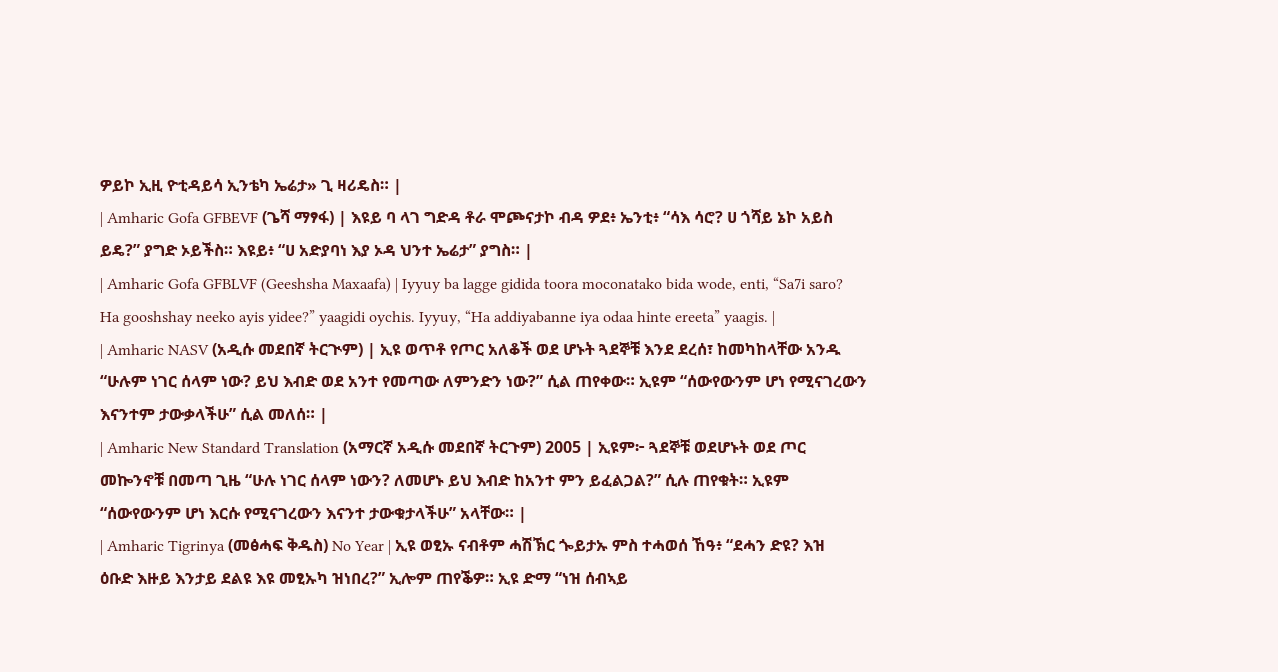ዎይኮ ኢዚ ዮቲዳይሳ ኢንቴካ ኤሬታ» ጊ ዛሪዴስ። |
| Amharic Gofa GFBEVF (ጌሻ ማፃፋ) | እዩይ ባ ላገ ግድዳ ቶራ ሞጮናታኮ ብዳ ዎደ፥ ኤንቲ፥ “ሳእ ሳሮ? ሀ ጎሻይ ኔኮ አይስ ይዴ?” ያግድ ኦይችስ። እዩይ፥ “ሀ አድያባነ እያ ኦዳ ህንተ ኤሬታ” ያግስ። |
| Amharic Gofa GFBLVF (Geeshsha Maxaafa) | Iyyuy ba lagge gidida toora moconatako bida wode, enti, “Sa7i saro? Ha gooshshay neeko ayis yidee?” yaagidi oychis. Iyyuy, “Ha addiyabanne iya odaa hinte ereeta” yaagis. |
| Amharic NASV (አዲሱ መደበኛ ትርጒም) | ኢዩ ወጥቶ የጦር አለቆች ወደ ሆኑት ጓደኞቹ እንደ ደረሰ፣ ከመካከላቸው አንዱ “ሁሉም ነገር ሰላም ነው? ይህ እብድ ወደ አንተ የመጣው ለምንድን ነው?” ሲል ጠየቀው። ኢዩም “ሰውየውንም ሆነ የሚናገረውን እናንተም ታውቃላችሁ” ሲል መለሰ። |
| Amharic New Standard Translation (አማርኛ አዲሱ መደበኛ ትርጉም) 2005 | ኢዩም፦ ጓደኞቹ ወደሆኑት ወደ ጦር መኰንኖቹ በመጣ ጊዜ “ሁሉ ነገር ሰላም ነውን? ለመሆኑ ይህ እብድ ከአንተ ምን ይፈልጋል?” ሲሉ ጠየቁት። ኢዩም “ሰውየውንም ሆነ እርሱ የሚናገረውን እናንተ ታውቁታላችሁ” አላቸው። |
| Amharic Tigrinya (መፅሓፍ ቅዱስ) No Year | ኢዩ ወፂኡ ናብቶም ሓሽኽር ጐይታኡ ምስ ተሓወሰ ኸዓ፥ “ደሓን ድዩ? እዝ ዕቡድ እዙይ እንታይ ደልዩ እዩ መፂኡካ ዝነበረ?” ኢሎም ጠየቕዎ። ኢዩ ድማ “ነዝ ሰብኣይ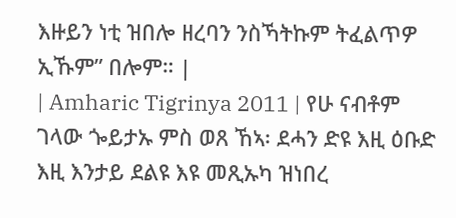እዙይን ነቲ ዝበሎ ዘረባን ንስኻትኩም ትፈልጥዎ ኢኹም” በሎም። |
| Amharic Tigrinya 2011 | የሁ ናብቶም ገላው ጐይታኡ ምስ ወጸ ኸኣ፡ ደሓን ድዩ እዚ ዕቡድ እዚ እንታይ ደልዩ እዩ መጺኡካ ዝነበረ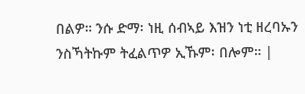በልዎ። ንሱ ድማ፡ ነዚ ሰብኣይ እዝን ነቲ ዘረባኡን ንስኻትኩም ትፈልጥዎ ኢኹም፡ በሎም። |